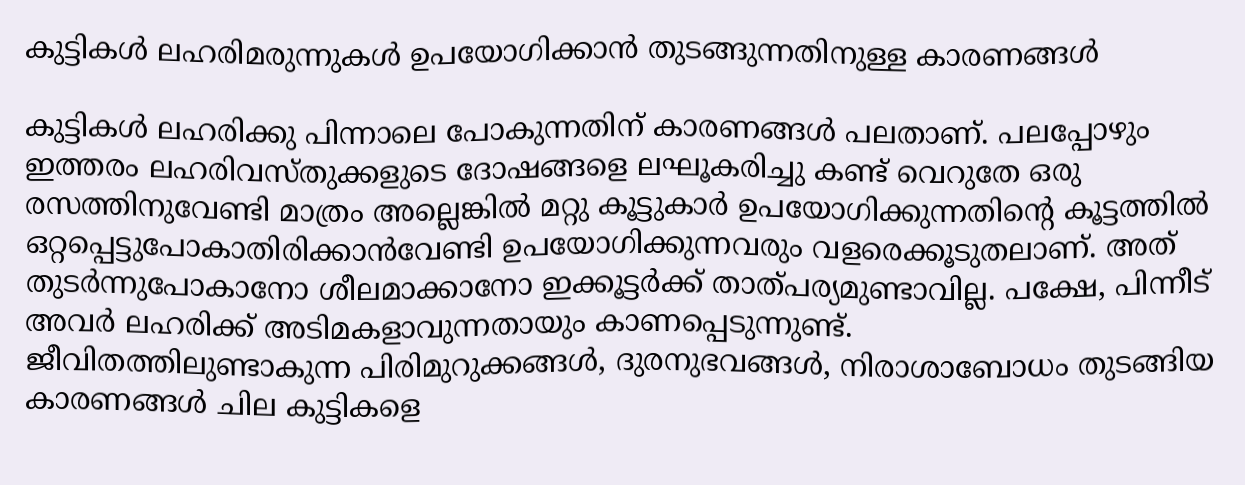കുട്ടികള്‍ ലഹരിമരുന്നുകള്‍ ഉപയോഗിക്കാന്‍ തുടങ്ങുന്നതിനുള്ള കാരണങ്ങള്‍

കുട്ടികള്‍ ലഹരിക്കു പിന്നാലെ പോകുന്നതിന് കാരണങ്ങള്‍ പലതാണ്. പലപ്പോഴും ഇത്തരം ലഹരിവസ്തുക്കളുടെ ദോഷങ്ങളെ ലഘൂകരിച്ചു കണ്ട് വെറുതേ ഒരു രസത്തിനുവേണ്ടി മാത്രം അല്ലെങ്കില്‍ മറ്റു കൂട്ടുകാര്‍ ഉപയോഗിക്കുന്നതിന്‍റെ കൂട്ടത്തില്‍ ഒറ്റപ്പെട്ടുപോകാതിരിക്കാന്‍വേണ്ടി ഉപയോഗിക്കുന്നവരും വളരെക്കൂടുതലാണ്. അത് തുടര്‍ന്നുപോകാനോ ശീലമാക്കാനോ ഇക്കൂട്ടര്‍ക്ക് താത്പര്യമുണ്ടാവില്ല. പക്ഷേ, പിന്നീട് അവര്‍ ലഹരിക്ക് അടിമകളാവുന്നതായും കാണപ്പെടുന്നുണ്ട്.
ജീവിതത്തിലുണ്ടാകുന്ന പിരിമുറുക്കങ്ങള്‍, ദുരനുഭവങ്ങള്‍, നിരാശാബോധം തുടങ്ങിയ കാരണങ്ങള്‍ ചില കുട്ടികളെ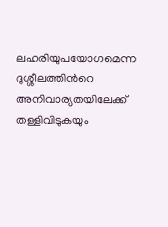ലഹരിയുപയോഗമെന്ന ദുശ്ശീലത്തിന്‍റെ അനിവാര്യതയിലേക്ക് തള്ളിവിടുകയും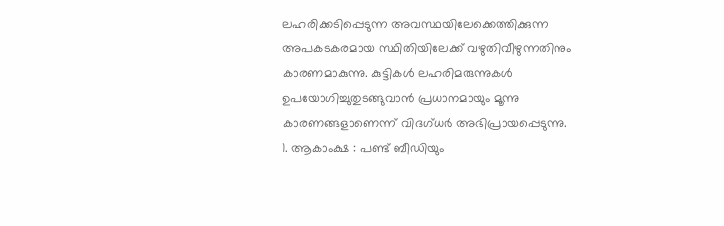ലഹരിക്കടിപ്പെടുന്ന അവസ്ഥയിലേക്കെത്തിക്കുന്ന അപകടകരമായ സ്ഥിതിയിലേക്ക് വഴുതിവീഴുന്നതിനും കാരണമാകുന്നു. കുട്ടികള്‍ ലഹരിമരുന്നുകള്‍ ഉപയോഗിച്ചുതുടങ്ങുവാന്‍ പ്രധാനമായും മൂന്നു കാരണങ്ങളാണെന്ന് വിദഗ്ധര്‍ അഭിപ്രായപ്പെടുന്നു.
1. ആകാംക്ഷ : പണ്ട് ബീഡിയും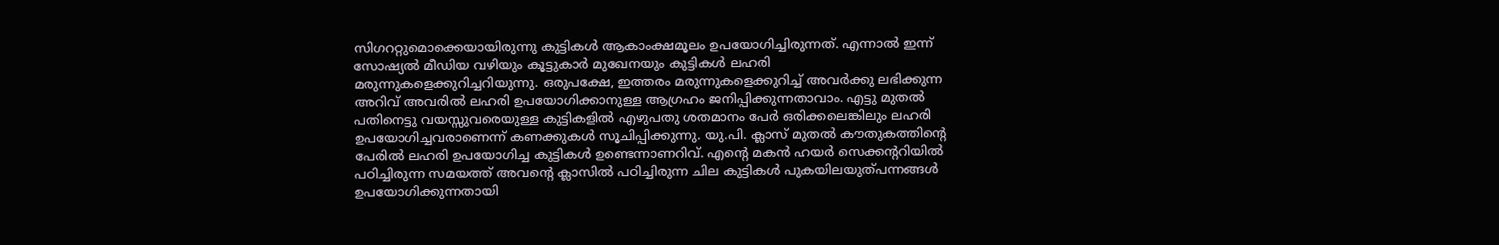സിഗററ്റുമൊക്കെയായിരുന്നു കുട്ടികള്‍ ആകാംക്ഷമൂലം ഉപയോഗിച്ചിരുന്നത്. എന്നാല്‍ ഇന്ന് സോഷ്യല്‍ മീഡിയ വഴിയും കൂട്ടുകാര്‍ മുഖേനയും കുട്ടികള്‍ ലഹരി മരുന്നുകളെക്കുറിച്ചറിയുന്നു. ഒരുപക്ഷേ, ഇത്തരം മരുന്നുകളെക്കുറിച്ച് അവര്‍ക്കു ലഭിക്കുന്ന അറിവ് അവരില്‍ ലഹരി ഉപയോഗിക്കാനുള്ള ആഗ്രഹം ജനിപ്പിക്കുന്നതാവാം. എട്ടു മുതല്‍ പതിനെട്ടു വയസ്സുവരെയുള്ള കുട്ടികളില്‍ എഴുപതു ശതമാനം പേര്‍ ഒരിക്കലെങ്കിലും ലഹരി ഉപയോഗിച്ചവരാണെന്ന് കണക്കുകള്‍ സൂചിപ്പിക്കുന്നു. യു.പി. ക്ലാസ് മുതല്‍ കൗതുകത്തിന്‍റെ പേരില്‍ ലഹരി ഉപയോഗിച്ച കുട്ടികള്‍ ഉണ്ടെന്നാണറിവ്. എന്‍റെ മകന്‍ ഹയര്‍ സെക്കന്‍ററിയില്‍ പഠിച്ചിരുന്ന സമയത്ത് അവന്‍റെ ക്ലാസില്‍ പഠിച്ചിരുന്ന ചില കുട്ടികള്‍ പുകയിലയുത്പന്നങ്ങള്‍ ഉപയോഗിക്കുന്നതായി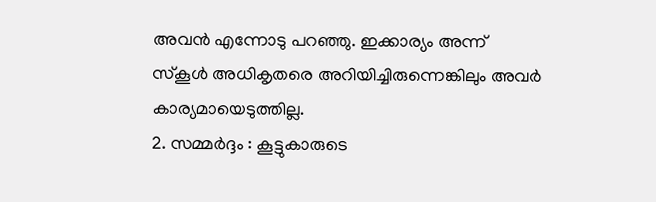അവന്‍ എന്നോടു പറഞ്ഞു. ഇക്കാര്യം അന്ന് സ്കൂള്‍ അധികൃതരെ അറിയിച്ചിരുന്നെങ്കിലും അവര്‍ കാര്യമായെടുത്തില്ല.
2. സമ്മര്‍ദ്ദം : കൂട്ടുകാരുടെ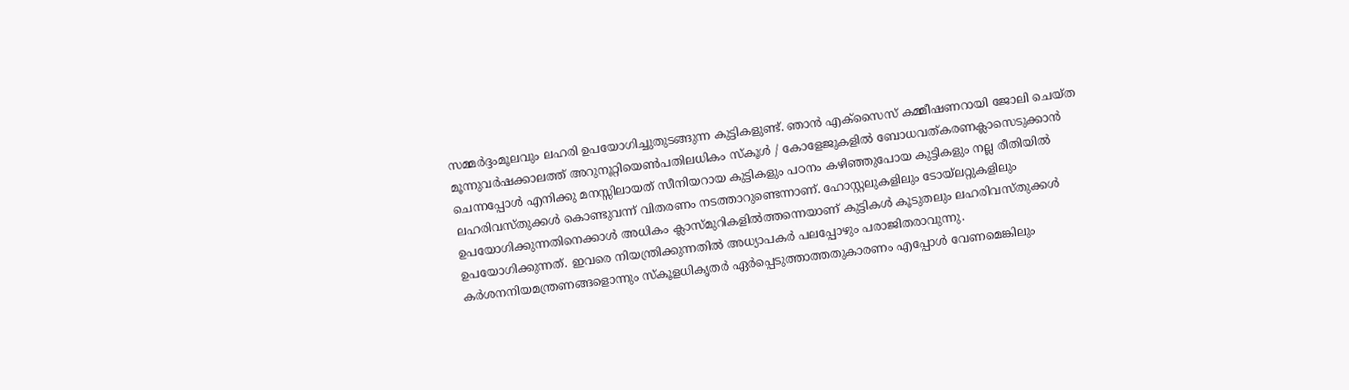സമ്മര്‍ദ്ദംമൂലവും ലഹരി ഉപയോഗിച്ചുതുടങ്ങുന്ന കുട്ടികളുണ്ട്. ഞാന്‍ എക്സൈസ് കമ്മീഷണറായി ജോലി ചെയ്ത മൂന്നുവര്‍ഷക്കാലത്ത് അറുനൂറ്റിയെണ്‍പതിലധികം സ്കൂള്‍ / കോളേജുകളില്‍ ബോധവത്കരണക്ലാസെടുക്കാന്‍ ചെന്നപ്പോള്‍ എനിക്കു മനസ്സിലായത് സീനിയറായ കുട്ടികളും പഠനം കഴിഞ്ഞുപോയ കുട്ടികളും നല്ല രീതിയില്‍ ലഹരിവസ്തുക്കള്‍ കൊണ്ടുവന്ന് വിതരണം നടത്താറുണ്ടെന്നാണ്. ഹോസ്റ്റലുകളിലും ടോയ്ലറ്റുകളിലും ഉപയോഗിക്കുന്നതിനെക്കാള്‍ അധികം ക്ലാസ്മുറികളില്‍ത്തന്നെയാണ് കുട്ടികള്‍ കൂടുതലും ലഹരിവസ്തുക്കള്‍ ഉപയോഗിക്കുന്നത്. ഇവരെ നിയന്ത്രിക്കുന്നതില്‍ അധ്യാപകര്‍ പലപ്പോഴും പരാജിതരാവുന്നു. കര്‍ശനനിയമന്ത്രണങ്ങളൊന്നും സ്കൂളധികൃതര്‍ ഏര്‍പ്പെടുത്താത്തതുകാരണം എപ്പോള്‍ വേണമെങ്കിലും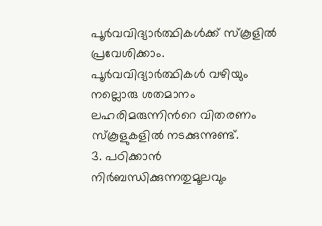പൂര്‍വവിദ്യാര്‍ത്ഥികള്‍ക്ക് സ്കൂളില്‍ പ്രവേശിക്കാം. പൂര്‍വവിദ്യാര്‍ത്ഥികള്‍ വഴിയും നല്ലൊരു ശതമാനം ലഹരിമരുന്നിന്‍റെ വിതരണം സ്കൂളുകളില്‍ നടക്കുന്നുണ്ട്.
3. പഠിക്കാന്‍ നിര്‍ബന്ധിക്കുന്നതുമൂലവും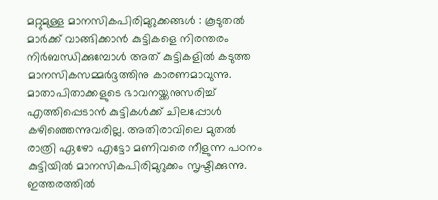മറ്റുമുള്ള മാനസികപിരിമുറുക്കങ്ങള്‍ : കൂടുതല്‍ മാര്‍ക്ക് വാങ്ങിക്കാന്‍ കുട്ടികളെ നിരന്തരം നിര്‍ബന്ധിക്കുമ്പോള്‍ അത് കുട്ടികളില്‍ കടുത്ത മാനസികസമ്മര്‍ദ്ദത്തിനു കാരണമാവുന്നു. മാതാപിതാക്കളുടെ ഭാവനയ്ക്കനുസരിച്ച് എത്തിപ്പെടാന്‍ കുട്ടികള്‍ക്ക് ചിലപ്പോള്‍ കഴിഞ്ഞെന്നുവരില്ല. അതിരാവിലെ മുതല്‍ രാത്രി ഏഴോ എട്ടോ മണിവരെ നീളുന്ന പഠനം കുട്ടിയില്‍ മാനസികപിരിമുറുക്കം സൃഷ്ടിക്കുന്നു. ഇത്തരത്തില്‍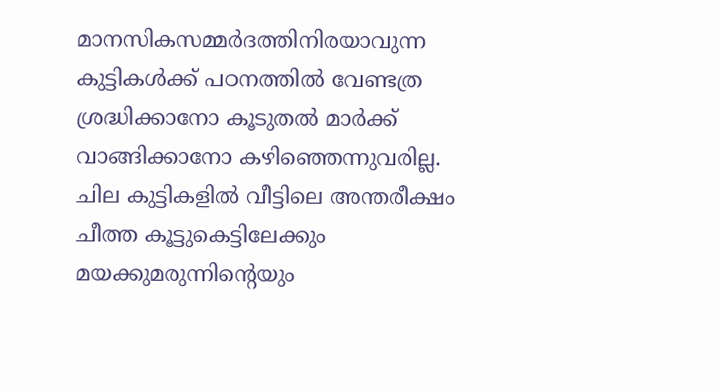മാനസികസമ്മര്‍ദത്തിനിരയാവുന്ന കുട്ടികള്‍ക്ക് പഠനത്തില്‍ വേണ്ടത്ര ശ്രദ്ധിക്കാനോ കൂടുതല്‍ മാര്‍ക്ക് വാങ്ങിക്കാനോ കഴിഞ്ഞെന്നുവരില്ല. ചില കുട്ടികളില്‍ വീട്ടിലെ അന്തരീക്ഷം ചീത്ത കൂട്ടുകെട്ടിലേക്കും മയക്കുമരുന്നിന്‍റെയും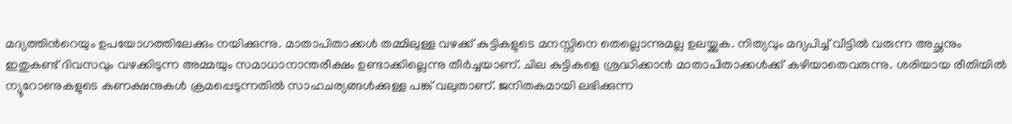മദ്യത്തിന്‍റെയും ഉപയോഗത്തിലേക്കും നയിക്കുന്നു. മാതാപിതാക്കള്‍ തമ്മിലുള്ള വഴക്ക് കുട്ടികളുടെ മനസ്സിനെ തെല്ലൊന്നുമല്ല ഉലയ്ക്കുക. നിത്യവും മദ്യപിച്ച് വീട്ടില്‍ വരുന്ന അച്ഛനും ഇതുകണ്ട് ദിവസവും വഴക്കിടുന്ന അമ്മയും സമാധാനാന്തരീക്ഷം ഉണ്ടാക്കില്ലെന്നു തീര്‍ച്ചയാണ്. ചില കുട്ടികളെ ശ്രദ്ധിക്കാന്‍ മാതാപിതാക്കള്‍ക്ക് കഴിയാതെവരുന്നു. ശരിയായ രീതിയില്‍ ന്യൂറോണുകളുടെ കണക്ഷനുകള്‍ ക്രമപ്പെടുന്നതില്‍ സാഹചര്യങ്ങള്‍ക്കുള്ള പങ്ക് വലുതാണ്. ജനിതകമായി ലഭിക്കുന്ന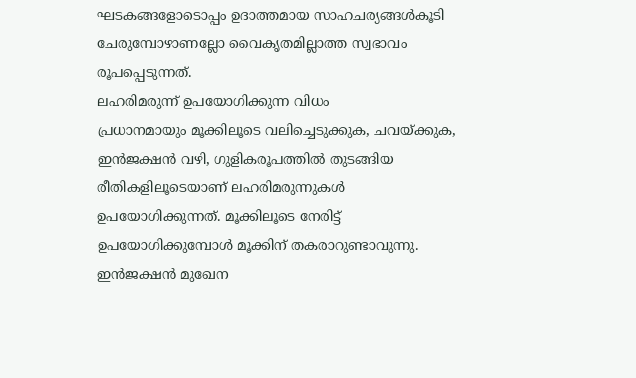ഘടകങ്ങളോടൊപ്പം ഉദാത്തമായ സാഹചര്യങ്ങള്‍കൂടി ചേരുമ്പോഴാണല്ലോ വൈകൃതമില്ലാത്ത സ്വഭാവം രൂപപ്പെടുന്നത്.
ലഹരിമരുന്ന് ഉപയോഗിക്കുന്ന വിധം
പ്രധാനമായും മൂക്കിലൂടെ വലിച്ചെടുക്കുക, ചവയ്ക്കുക, ഇന്‍ജക്ഷന്‍ വഴി, ഗുളികരൂപത്തില്‍ തുടങ്ങിയ രീതികളിലൂടെയാണ് ലഹരിമരുന്നുകള്‍ ഉപയോഗിക്കുന്നത്. മൂക്കിലൂടെ നേരിട്ട് ഉപയോഗിക്കുമ്പോള്‍ മൂക്കിന് തകരാറുണ്ടാവുന്നു. ഇന്‍ജക്ഷന്‍ മുഖേന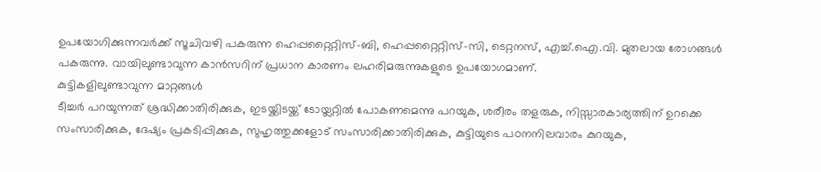ഉപയോഗിക്കുന്നവര്‍ക്ക് സൂചിവഴി പകരുന്ന ഹെപ്പറ്റൈറ്റിസ്-ബി, ഹെപ്പറ്റൈറ്റിസ്-സി, ടെറ്റനസ്, എച്ച്.ഐ.വി. മുതലായ രോഗങ്ങള്‍ പകരുന്നു. വായിലുണ്ടാവുന്ന കാന്‍സറിന് പ്രധാന കാരണം ലഹരിമരുന്നുകളുടെ ഉപയോഗമാണ്.
കുട്ടികളിലുണ്ടാവുന്ന മാറ്റങ്ങള്‍
ടീച്ചര്‍ പറയുന്നത് ശ്രദ്ധിക്കാതിരിക്കുക, ഇടയ്ക്കിടയ്ക്ക് ടോയ്ലറ്റില്‍ പോകണമെന്നു പറയുക, ശരീരം തളരുക, നിസ്സാരകാര്യത്തിന് ഉറക്കെ സംസാരിക്കുക, ദേഷ്യം പ്രകടിപ്പിക്കുക, സുഹൃത്തുക്കളോട് സംസാരിക്കാതിരിക്കുക, കുട്ടിയുടെ പഠനനിലവാരം കുറയുക,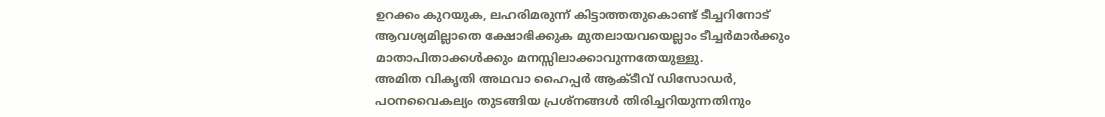ഉറക്കം കുറയുക, ലഹരിമരുന്ന് കിട്ടാത്തതുകൊണ്ട് ടീച്ചറിനോട് ആവശ്യമില്ലാതെ ക്ഷോഭിക്കുക മുതലായവയെല്ലാം ടീച്ചര്‍മാര്‍ക്കും മാതാപിതാക്കള്‍ക്കും മനസ്സിലാക്കാവുന്നതേയുള്ളു.
അമിത വികൃതി അഥവാ ഹൈപ്പര്‍ ആക്ടീവ് ഡിസോഡര്‍, പഠനവൈകല്യം തുടങ്ങിയ പ്രശ്നങ്ങള്‍ തിരിച്ചറിയുന്നതിനും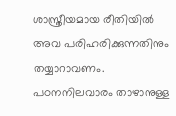ശാസ്ത്രീയമായ രീതിയില്‍ അവ പരിഹരിക്കുന്നതിനും തയ്യാറാവണം. പഠനനിലവാരം താഴാനുള്ള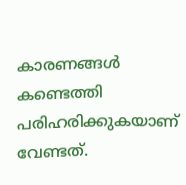കാരണങ്ങള്‍ കണ്ടെത്തി പരിഹരിക്കുകയാണ് വേണ്ടത്.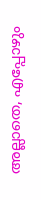അല്ലാതെ, എപ്പോഴും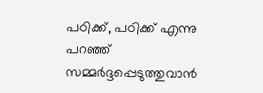പഠിക്ക്, പഠിക്ക് എന്നു പറഞ്ഞ് സമ്മര്‍ദ്ദപ്പെടുത്തുവാന്‍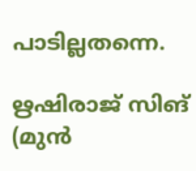പാടില്ലതന്നെ.

ഋഷിരാജ് സിങ് (മുൻ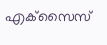എക്‌സൈസ്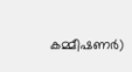കമ്മീഷണർ)